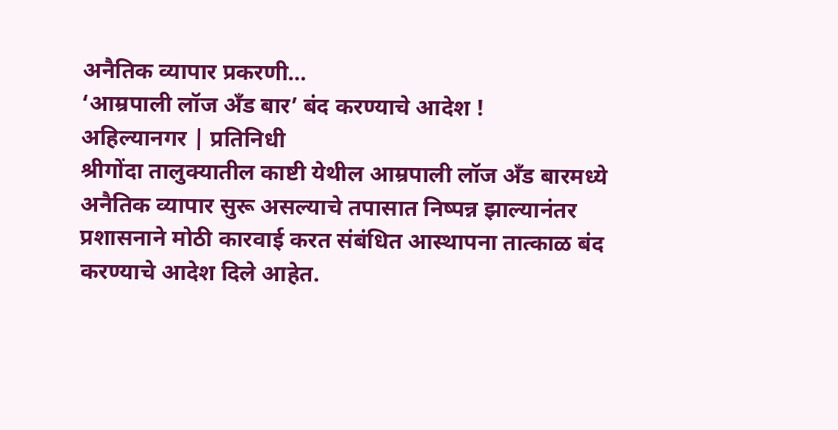अनैतिक व्यापार प्रकरणी…
‘आम्रपाली लॉज अँड बार’ बंद करण्याचे आदेश !
अहिल्यानगर | प्रतिनिधी
श्रीगोंदा तालुक्यातील काष्टी येथील आम्रपाली लॉज अँड बारमध्ये अनैतिक व्यापार सुरू असल्याचे तपासात निष्पन्न झाल्यानंतर प्रशासनाने मोठी कारवाई करत संबंधित आस्थापना तात्काळ बंद करण्याचे आदेश दिले आहेत.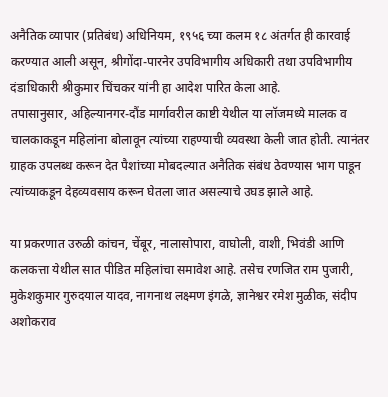अनैतिक व्यापार (प्रतिबंध) अधिनियम, १९५६ च्या कलम १८ अंतर्गत ही कारवाई करण्यात आली असून, श्रीगोंदा-पारनेर उपविभागीय अधिकारी तथा उपविभागीय दंडाधिकारी श्रीकुमार चिंचकर यांनी हा आदेश पारित केला आहे.
तपासानुसार, अहिल्यानगर-दौंड मार्गावरील काष्टी येथील या लॉजमध्ये मालक व चालकाकडून महिलांना बोलावून त्यांच्या राहण्याची व्यवस्था केली जात होती. त्यानंतर ग्राहक उपलब्ध करून देत पैशांच्या मोबदल्यात अनैतिक संबंध ठेवण्यास भाग पाडून त्यांच्याकडून देहव्यवसाय करून घेतला जात असल्याचे उघड झाले आहे.

या प्रकरणात उरुळी कांचन, चेंबूर, नालासोपारा, वाघोली, वाशी, भिवंडी आणि कलकत्ता येथील सात पीडित महिलांचा समावेश आहे. तसेच रणजित राम पुजारी, मुकेशकुमार गुरुदयाल यादव, नागनाथ लक्ष्मण इंगळे, ज्ञानेश्वर रमेश मुळीक, संदीप अशोकराव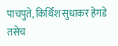पाचपुते, किर्थिश सुधाकर हेगडे तसेच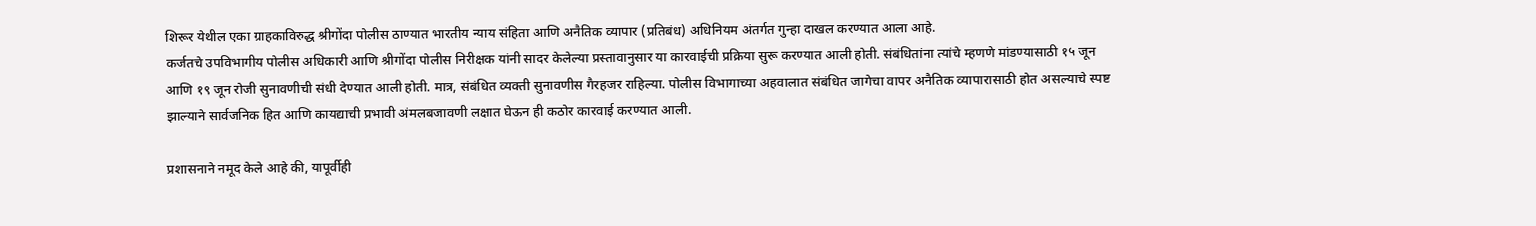शिरूर येथील एका ग्राहकाविरुद्ध श्रीगोंदा पोलीस ठाण्यात भारतीय न्याय संहिता आणि अनैतिक व्यापार (प्रतिबंध) अधिनियम अंतर्गत गुन्हा दाखल करण्यात आला आहे.
कर्जतचे उपविभागीय पोलीस अधिकारी आणि श्रीगोंदा पोलीस निरीक्षक यांनी सादर केलेल्या प्रस्तावानुसार या कारवाईची प्रक्रिया सुरू करण्यात आली होती. संबंधितांना त्यांचे म्हणणे मांडण्यासाठी १५ जून आणि १९ जून रोजी सुनावणीची संधी देण्यात आली होती. मात्र, संबंधित व्यक्ती सुनावणीस गैरहजर राहिल्या. पोलीस विभागाच्या अहवालात संबंधित जागेचा वापर अनैतिक व्यापारासाठी होत असल्याचे स्पष्ट झाल्याने सार्वजनिक हित आणि कायद्याची प्रभावी अंमलबजावणी लक्षात घेऊन ही कठोर कारवाई करण्यात आली.

प्रशासनाने नमूद केले आहे की, यापूर्वीही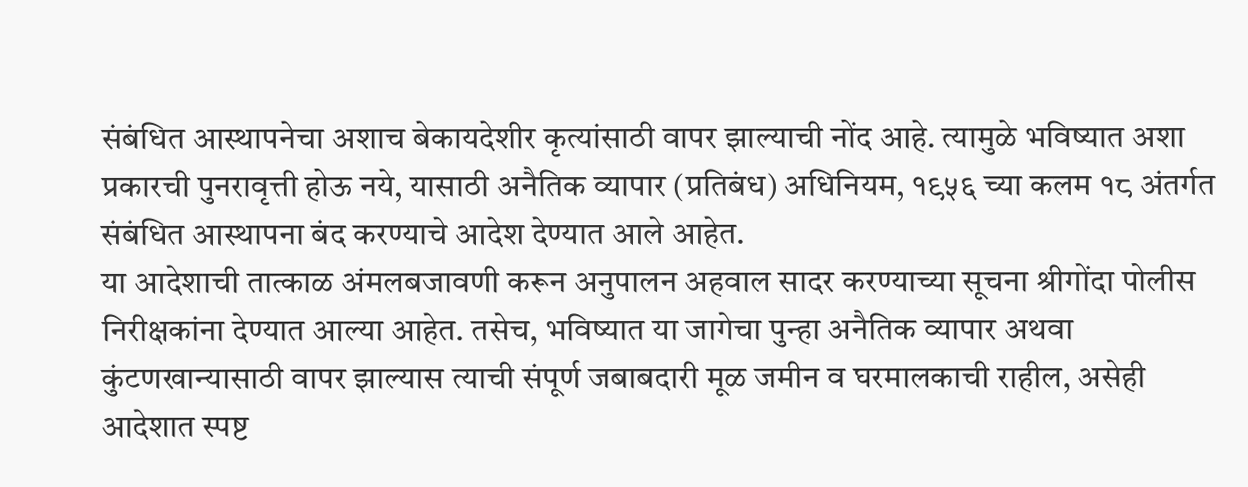संबंधित आस्थापनेचा अशाच बेकायदेशीर कृत्यांसाठी वापर झाल्याची नोंद आहे. त्यामुळे भविष्यात अशा प्रकारची पुनरावृत्ती होऊ नये, यासाठी अनैतिक व्यापार (प्रतिबंध) अधिनियम, १९५६ च्या कलम १८ अंतर्गत संबंधित आस्थापना बंद करण्याचे आदेश देण्यात आले आहेत.
या आदेशाची तात्काळ अंमलबजावणी करून अनुपालन अहवाल सादर करण्याच्या सूचना श्रीगोंदा पोलीस निरीक्षकांना देण्यात आल्या आहेत. तसेच, भविष्यात या जागेचा पुन्हा अनैतिक व्यापार अथवा कुंटणखान्यासाठी वापर झाल्यास त्याची संपूर्ण जबाबदारी मूळ जमीन व घरमालकाची राहील, असेही आदेशात स्पष्ट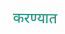करण्यात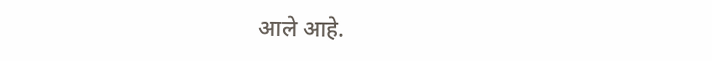आले आहे.